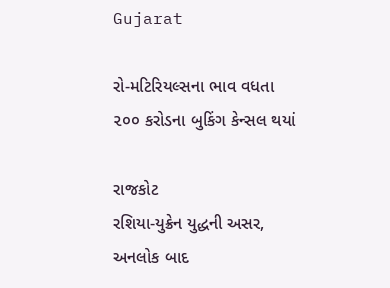Gujarat

રો-મટિરિયલ્સના ભાવ વધતા ૨૦૦ કરોડના બુકિંગ કેન્સલ થયાં

રાજકોટ
રશિયા-યુક્રેન યુદ્ધની અસર, અનલોક બાદ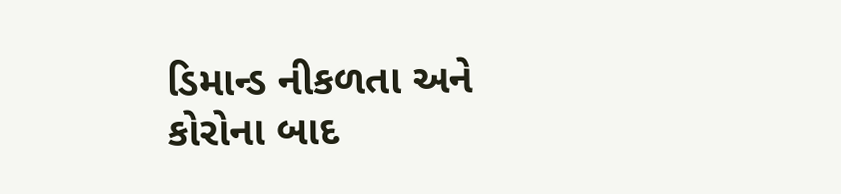ડિમાન્ડ નીકળતા અને કોરોના બાદ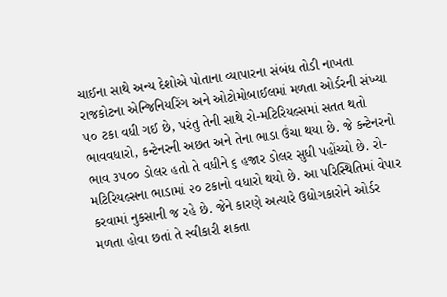ચાઈના સાથે અન્ય દેશોએ પોતાના વ્યાપારના સંબંધ તોડી નાખતા રાજકોટના એન્જિનિયરિંગ અને ઓટોમોબાઈલમાં મળતા ઓર્ડરની સંખ્યા ૫૦ ટકા વધી ગઈ છે, પરંતુ તેની સાથે રો-મટિરિયલ્સમાં સતત થતો ભાવવધારો, કન્ટેનરની અછત અને તેના ભાડા ઉંચા થયા છે. જે કન્ટેનરનો ભાવ ૩૫૦૦ ડોલર હતો તે વધીને ૬ હજાર ડોલર સુધી પહોંચ્યો છે. રો-મટિરિયલ્સના ભાડામાં ૨૦ ટકાનો વધારો થયો છે. આ પરિસ્થિતિમાં વેપાર કરવામાં નુકસાની જ રહે છે. જેને કારણે અત્યારે ઉદ્યોગકારોને ઓર્ડર મળતા હોવા છતાં તે સ્વીકારી શકતા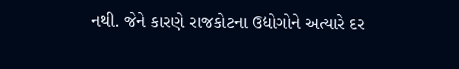નથી. જેને કારણે રાજકોટના ઉદ્યોગોને અત્યારે દર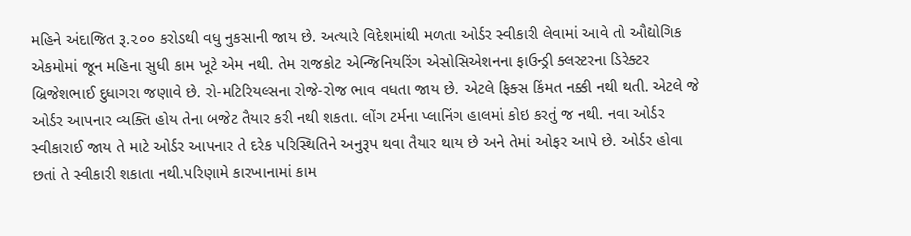મહિને અંદાજિત રૂ.૨૦૦ કરોડથી વધુ નુકસાની જાય છે. અત્યારે વિદેશમાંથી મળતા ઓર્ડર સ્વીકારી લેવામાં આવે તો ઔદ્યોગિક એકમોમાં જૂન મહિના સુધી કામ ખૂટે એમ નથી. તેમ રાજકોટ એન્જિનિયરિંગ એસોસિએશનના ફાઉન્ડ્રી ક્લસ્ટરના ડિરેક્ટર બ્રિજેશભાઈ દુધાગરા જણાવે છે. રો-મટિરિયલ્સના રોજે-રોજ ભાવ વધતા જાય છે. એટલે ફિક્સ કિંમત નક્કી નથી થતી. એટલે જે ઓર્ડર આપનાર વ્યક્તિ હોય તેના બજેટ તૈયાર કરી નથી શકતા. લોંગ ટર્મના પ્લાનિંગ હાલમાં કોઇ કરતું જ નથી. નવા ઓર્ડર સ્વીકારાઈ જાય તે માટે ઓર્ડર આપનાર તે દરેક પરિસ્થિતિને અનુરૂપ થવા તૈયાર થાય છે અને તેમાં ઓફર આપે છે. ઓર્ડર હોવા છતાં તે સ્વીકારી શકાતા નથી.પરિણામે કારખાનામાં કામ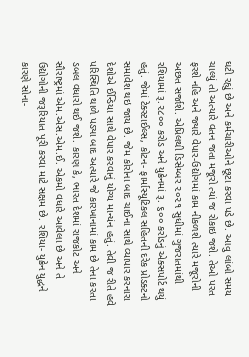ઘટી રહ્યું છે અને કર્મચારીઓને છૂટા કરવા પડે છે. આવુ લાંબો સમય ચાલ્યું તો અત્યારે વતન જતા મજૂરો ત્યાં જ રોકાઇ જશે. તેઓ પરત ફરશે નહિ અને જ્યારે વેપાર-ઉદ્યોગમાં કામ નીકળશે ત્યારે મજૂરોની અછત સર્જાશે. એપ્રિલથી ડિસેમ્બર ૨૦૨૧ સુધીમાં ગુજરાતમાંથી રશિયામાં રૂ.૨૮૦૦ કરોડ અને યુક્રેનમાં રૂ. ૬૦૦ કરોડનું એક્સપોર્ટ થયું હતું. જેમાં ટેક્સ્ટાઈલ્સ, કોટન- ફાર્માસ્યૂટિકલ સહિતની દરેક પ્રોડક્ટનો સમાવેશ થઇ જાય છે. જેમ કોરોના બાદ ચાઈના સાથે વ્યાપાર કરનારા દેશોએ ઈન્ડિયા સાથે વેપાર કરવાનું યોગ્ય માન્યંન હતું. તેવી જ રીતે હવે પરિસ્થિતિ થાળે પડ્યા બાદ અત્યારે જે કારખાનામાં કામ છે તેના કરતા ડબલ વધારો થઈ જશે. કારણ કે, ભારત દેશમાં રાજકોટ અને સૌરાષ્ટ્રમાં એમ.એસ.એમ.ઈ. એકમો વધારે આવેલા છે અને તે ઉદ્યોગોની જરૂરિયાત પૂરી કરવા માટે સક્ષમ છે. રશિયા- યુક્રેન યુદ્ધને કારણે સોના-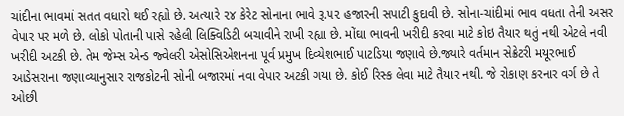ચાંદીના ભાવમાં સતત વધારો થઈ રહ્યો છે. અત્યારે ૨૪ કેરેટ સોનાના ભાવે રૂ.૫૨ હજારની સપાટી કુદાવી છે. સોના-ચાંદીમાં ભાવ વધતા તેની અસર વેપાર પર મળે છે. લોકો પોતાની પાસે રહેલી લિક્વિડિટી બચાવીને રાખી રહ્યા છે. મોંઘા ભાવની ખરીદી કરવા માટે કોઇ તૈયાર થતું નથી એટલે નવી ખરીદી અટકી છે. તેમ જેમ્સ એન્ડ જ્વેલરી એસોસિએશનના પૂર્વ પ્રમુખ દિવ્યેશભાઈ પાટડિયા જણાવે છે.જ્યારે વર્તમાન સેક્રેટરી મયૂરભાઈ આડેસરાના જણાવ્યાનુસાર રાજકોટની સોની બજારમાં નવા વેપાર અટકી ગયા છે. કોઈ રિસ્ક લેવા માટે તૈયાર નથી. જે રોકાણ કરનાર વર્ગ છે તે ઓછી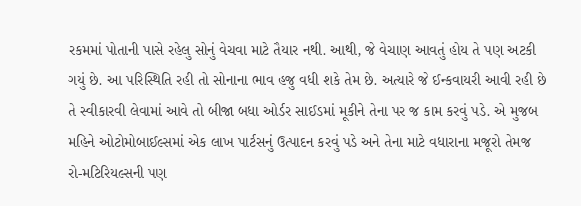રકમમાં પોતાની પાસે રહેલુ સોનું વેચવા માટે તૈયાર નથી. આથી, જે વેચાણ આવતું હોય તે પણ અટકી ગયું છે. આ પરિસ્થિતિ રહી તો સોનાના ભાવ હજુ વધી શકે તેમ છે. અત્યારે જે ઈન્કવાયરી આવી રહી છે તે સ્વીકારવી લેવામાં આવે તો બીજા બધા ઓર્ડર સાઈડમાં મૂકીને તેના પર જ કામ કરવું પડે. એ મુજબ મહિને ઓટોમોબાઈલ્સમાં એક લાખ પાર્ટસનું ઉત્પાદન કરવું પડે અને તેના માટે વધારાના મજૂરો તેમજ રો-મટિરિયલ્સની પણ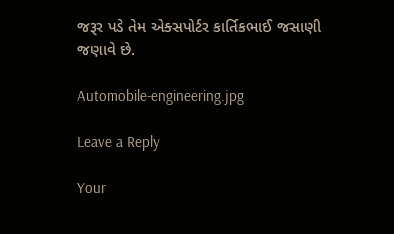જરૂર પડે તેમ એક્સપોર્ટર કાર્તિકભાઈ જસાણી જણાવે છે.

Automobile-engineering.jpg

Leave a Reply

Your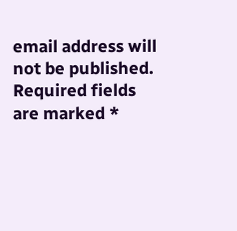email address will not be published. Required fields are marked *